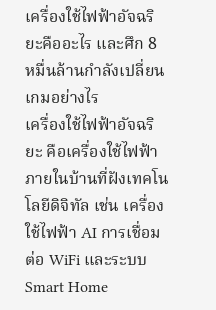เครื่องใช้ไฟฟ้าอัจฉริยะคืออะไร และศึก 8 หมื่นล้านกำลังเปลี่ยนเกมอย่างไร
เครื่องใช้ไฟฟ้าอัจฉริยะ คือเครื่องใช้ไฟฟ้าภายในบ้านที่ฝังเทคโนโลยีดิจิทัล เช่น เครื่องใช้ไฟฟ้า AI การเชื่อมต่อ WiFi และระบบ Smart Home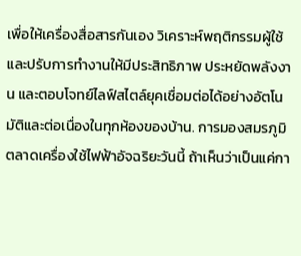เพื่อให้เครื่องสื่อสารกันเอง วิเคราะห์พฤติกรรมผู้ใช้ และปรับการทำงานให้มีประสิทธิภาพ ประหยัดพลังงาน และตอบโจทย์ไลฟ์สไตล์ยุคเชื่อมต่อได้อย่างอัตโนมัติและต่อเนื่องในทุกห้องของบ้าน. การมองสมรภูมิตลาดเครื่องใช้ไฟฟ้าอัจฉริยะวันนี้ ถ้าเห็นว่าเป็นแค่กา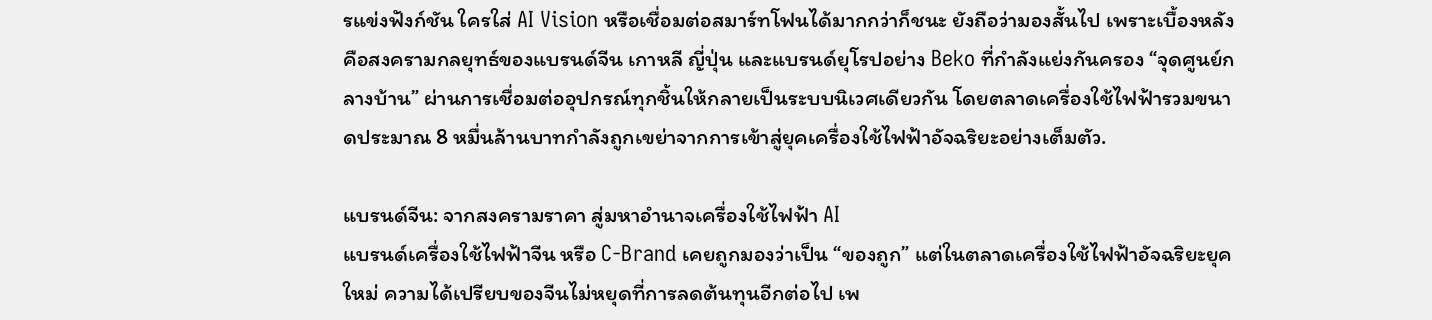รแข่งฟังก์ชัน ใครใส่ AI Vision หรือเชื่อมต่อสมาร์ทโฟนได้มากกว่าก็ชนะ ยังถือว่ามองสั้นไป เพราะเบื้องหลังคือสงครามกลยุทธ์ของแบรนด์จีน เกาหลี ญี่ปุ่น และแบรนด์ยุโรปอย่าง Beko ที่กำลังแย่งกันครอง “จุดศูนย์กลางบ้าน” ผ่านการเชื่อมต่ออุปกรณ์ทุกชิ้นให้กลายเป็นระบบนิเวศเดียวกัน โดยตลาดเครื่องใช้ไฟฟ้ารวมขนาดประมาณ 8 หมื่นล้านบาทกำลังถูกเขย่าจากการเข้าสู่ยุคเครื่องใช้ไฟฟ้าอัจฉริยะอย่างเต็มตัว.

แบรนด์จีน: จากสงครามราคา สู่มหาอำนาจเครื่องใช้ไฟฟ้า AI
แบรนด์เครื่องใช้ไฟฟ้าจีน หรือ C-Brand เคยถูกมองว่าเป็น “ของถูก” แต่ในตลาดเครื่องใช้ไฟฟ้าอัจฉริยะยุคใหม่ ความได้เปรียบของจีนไม่หยุดที่การลดต้นทุนอีกต่อไป เพ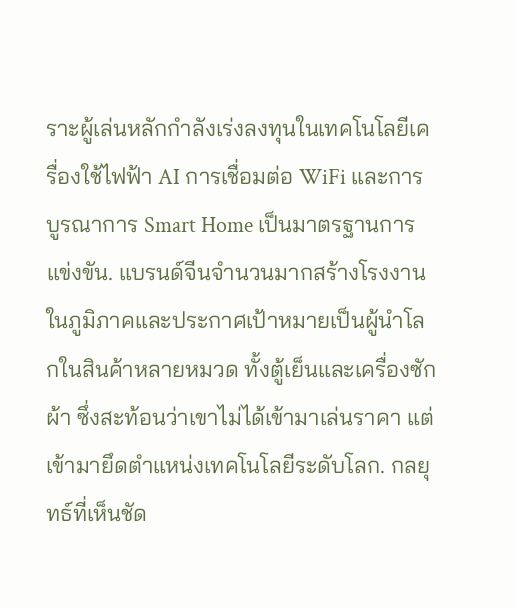ราะผู้เล่นหลักกำลังเร่งลงทุนในเทคโนโลยีเครื่องใช้ไฟฟ้า AI การเชื่อมต่อ WiFi และการบูรณาการ Smart Home เป็นมาตรฐานการแข่งขัน. แบรนด์จีนจำนวนมากสร้างโรงงานในภูมิภาคและประกาศเป้าหมายเป็นผู้นำโลกในสินค้าหลายหมวด ทั้งตู้เย็นและเครื่องซักผ้า ซึ่งสะท้อนว่าเขาไม่ได้เข้ามาเล่นราคา แต่เข้ามายึดตำแหน่งเทคโนโลยีระดับโลก. กลยุทธ์ที่เห็นชัด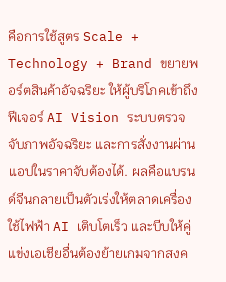คือการใช้สูตร Scale + Technology + Brand ขยายพอร์ตสินค้าอัจฉริยะ ให้ผู้บริโภคเข้าถึงฟีเจอร์ AI Vision ระบบตรวจจับภาพอัจฉริยะ และการสั่งงานผ่านแอปในราคาจับต้องได้. ผลคือแบรนด์จีนกลายเป็นตัวเร่งให้ตลาดเครื่องใช้ไฟฟ้า AI เติบโตเร็ว และบีบให้คู่แข่งเอเชียอื่นต้องย้ายเกมจากสงค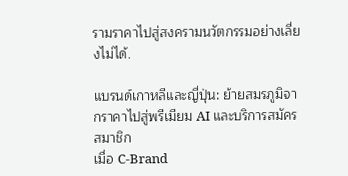รามราคาไปสู่สงครามนวัตกรรมอย่างเลี่ยงไม่ได้.

แบรนด์เกาหลีและญี่ปุ่น: ย้ายสมรภูมิจากราคาไปสู่พรีเมียม AI และบริการสมัครสมาชิก
เมื่อ C-Brand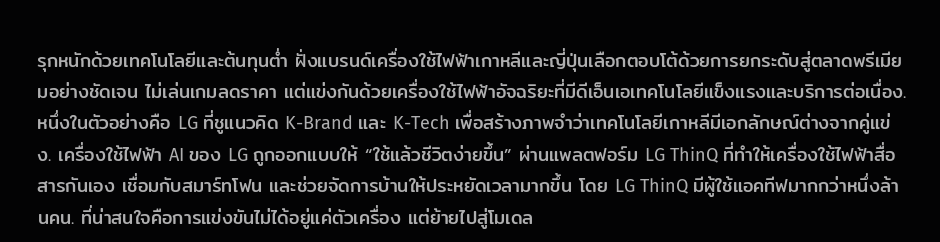รุกหนักด้วยเทคโนโลยีและต้นทุนต่ำ ฝั่งแบรนด์เครื่องใช้ไฟฟ้าเกาหลีและญี่ปุ่นเลือกตอบโต้ด้วยการยกระดับสู่ตลาดพรีเมียมอย่างชัดเจน ไม่เล่นเกมลดราคา แต่แข่งกันด้วยเครื่องใช้ไฟฟ้าอัจฉริยะที่มีดีเอ็นเอเทคโนโลยีแข็งแรงและบริการต่อเนื่อง. หนึ่งในตัวอย่างคือ LG ที่ชูแนวคิด K-Brand และ K-Tech เพื่อสร้างภาพจำว่าเทคโนโลยีเกาหลีมีเอกลักษณ์ต่างจากคู่แข่ง. เครื่องใช้ไฟฟ้า AI ของ LG ถูกออกแบบให้ “ใช้แล้วชีวิตง่ายขึ้น” ผ่านแพลตฟอร์ม LG ThinQ ที่ทำให้เครื่องใช้ไฟฟ้าสื่อสารกันเอง เชื่อมกับสมาร์ทโฟน และช่วยจัดการบ้านให้ประหยัดเวลามากขึ้น โดย LG ThinQ มีผู้ใช้แอคทีฟมากกว่าหนึ่งล้านคน. ที่น่าสนใจคือการแข่งขันไม่ได้อยู่แค่ตัวเครื่อง แต่ย้ายไปสู่โมเดล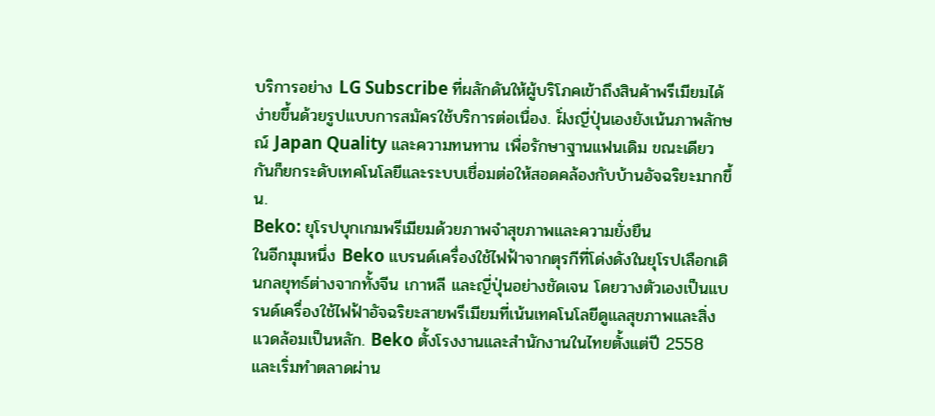บริการอย่าง LG Subscribe ที่ผลักดันให้ผู้บริโภคเข้าถึงสินค้าพรีเมียมได้ง่ายขึ้นด้วยรูปแบบการสมัครใช้บริการต่อเนื่อง. ฝั่งญี่ปุ่นเองยังเน้นภาพลักษณ์ Japan Quality และความทนทาน เพื่อรักษาฐานแฟนเดิม ขณะเดียวกันก็ยกระดับเทคโนโลยีและระบบเชื่อมต่อให้สอดคล้องกับบ้านอัจฉริยะมากขึ้น.
Beko: ยุโรปบุกเกมพรีเมียมด้วยภาพจำสุขภาพและความยั่งยืน
ในอีกมุมหนึ่ง Beko แบรนด์เครื่องใช้ไฟฟ้าจากตุรกีที่โด่งดังในยุโรปเลือกเดินกลยุทธ์ต่างจากทั้งจีน เกาหลี และญี่ปุ่นอย่างชัดเจน โดยวางตัวเองเป็นแบรนด์เครื่องใช้ไฟฟ้าอัจฉริยะสายพรีเมียมที่เน้นเทคโนโลยีดูแลสุขภาพและสิ่งแวดล้อมเป็นหลัก. Beko ตั้งโรงงานและสำนักงานในไทยตั้งแต่ปี 2558 และเริ่มทำตลาดผ่าน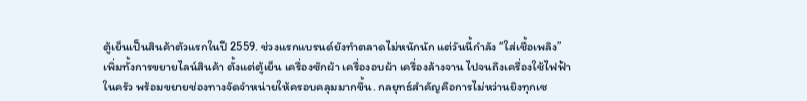ตู้เย็นเป็นสินค้าตัวแรกในปี 2559. ช่วงแรกแบรนด์ยังทำตลาดไม่หนักนัก แต่วันนี้กำลัง “ใส่เชื้อเพลิง” เพิ่มทั้งการขยายไลน์สินค้า ตั้งแต่ตู้เย็น เครื่องซักผ้า เครื่องอบผ้า เครื่องล้างจาน ไปจนถึงเครื่องใช้ไฟฟ้าในครัว พร้อมขยายช่องทางจัดจำหน่ายให้ครอบคลุมมากขึ้น. กลยุทธ์สำคัญคือการไม่หว่านยิงทุกเซ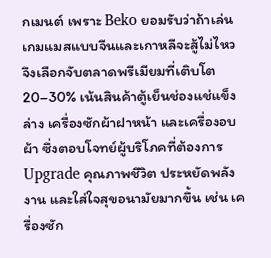กเมนต์ เพราะ Beko ยอมรับว่าถ้าเล่นเกมแมสแบบจีนและเกาหลีจะสู้ไม่ไหว จึงเลือกจับตลาดพรีเมียมที่เติบโต 20–30% เน้นสินค้าตู้เย็นช่องแช่แข็งล่าง เครื่องซักผ้าฝาหน้า และเครื่องอบผ้า ซึ่งตอบโจทย์ผู้บริโภคที่ต้องการ Upgrade คุณภาพชีวิต ประหยัดพลังงาน และใส่ใจสุขอนามัยมากขึ้น เช่น เครื่องซัก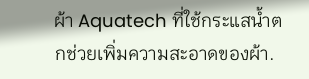ผ้า Aquatech ที่ใช้กระแสน้ำตกช่วยเพิ่มความสะอาดของผ้า.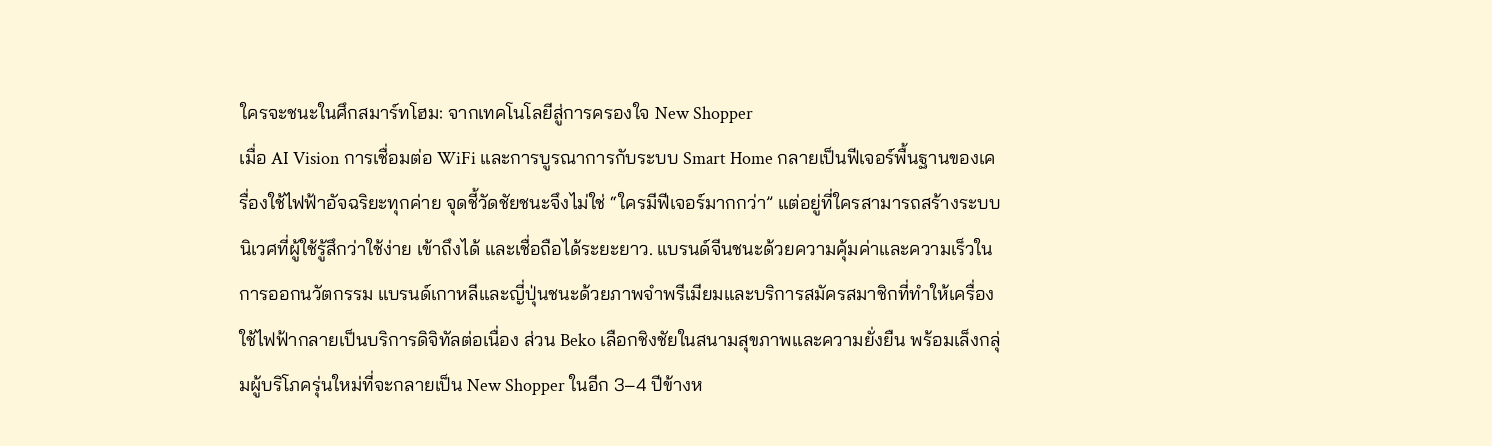ใครจะชนะในศึกสมาร์ทโฮม: จากเทคโนโลยีสู่การครองใจ New Shopper
เมื่อ AI Vision การเชื่อมต่อ WiFi และการบูรณาการกับระบบ Smart Home กลายเป็นฟีเจอร์พื้นฐานของเครื่องใช้ไฟฟ้าอัจฉริยะทุกค่าย จุดชี้วัดชัยชนะจึงไม่ใช่ “ใครมีฟีเจอร์มากกว่า” แต่อยู่ที่ใครสามารถสร้างระบบนิเวศที่ผู้ใช้รู้สึกว่าใช้ง่าย เข้าถึงได้ และเชื่อถือได้ระยะยาว. แบรนด์จีนชนะด้วยความคุ้มค่าและความเร็วในการออกนวัตกรรม แบรนด์เกาหลีและญี่ปุ่นชนะด้วยภาพจำพรีเมียมและบริการสมัครสมาชิกที่ทำให้เครื่องใช้ไฟฟ้ากลายเป็นบริการดิจิทัลต่อเนื่อง ส่วน Beko เลือกชิงชัยในสนามสุขภาพและความยั่งยืน พร้อมเล็งกลุ่มผู้บริโภครุ่นใหม่ที่จะกลายเป็น New Shopper ในอีก 3–4 ปีข้างห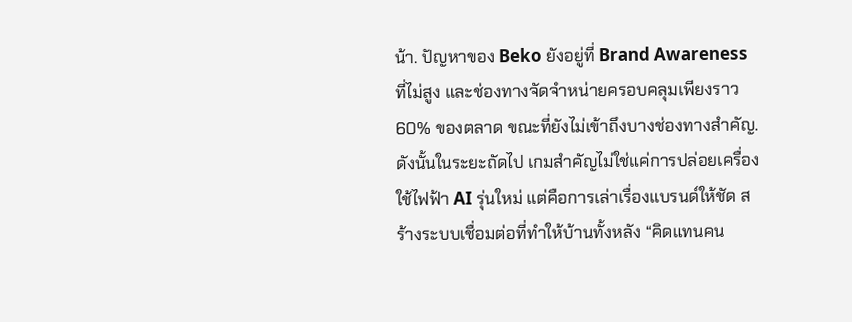น้า. ปัญหาของ Beko ยังอยู่ที่ Brand Awareness ที่ไม่สูง และช่องทางจัดจำหน่ายครอบคลุมเพียงราว 60% ของตลาด ขณะที่ยังไม่เข้าถึงบางช่องทางสำคัญ. ดังนั้นในระยะถัดไป เกมสำคัญไม่ใช่แค่การปล่อยเครื่องใช้ไฟฟ้า AI รุ่นใหม่ แต่คือการเล่าเรื่องแบรนด์ให้ชัด สร้างระบบเชื่อมต่อที่ทำให้บ้านทั้งหลัง “คิดแทนคน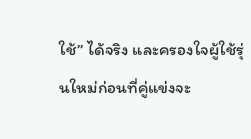ใช้” ได้จริง และครองใจผู้ใช้รุ่นใหม่ก่อนที่คู่แข่งจะ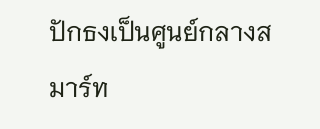ปักธงเป็นศูนย์กลางสมาร์ท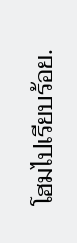โฮมไปเรียบร้อย.